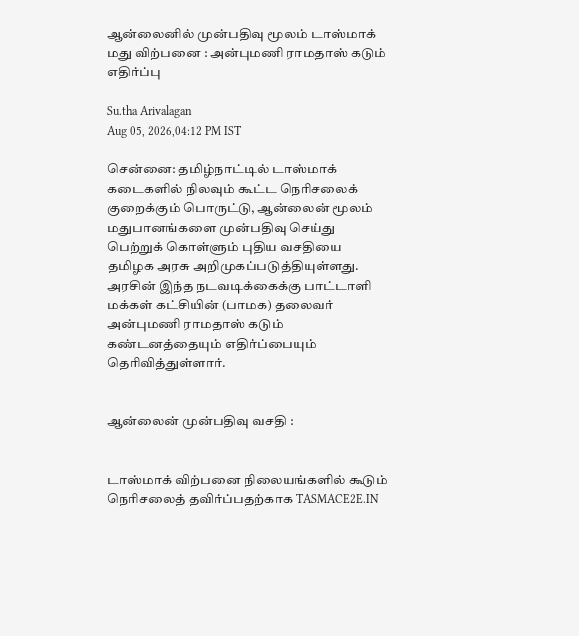ஆன்லைனில் முன்பதிவு மூலம் டாஸ்மாக் மது விற்பனை : அன்புமணி ராமதாஸ் கடும் எதிர்ப்பு

Su.tha Arivalagan
Aug 05, 2026,04:12 PM IST

சென்னை: தமிழ்நாட்டில் டாஸ்மாக் கடைகளில் நிலவும் கூட்ட நெரிசலைக் குறைக்கும் பொருட்டு, ஆன்லைன் மூலம் மதுபானங்களை முன்பதிவு செய்து பெற்றுக் கொள்ளும் புதிய வசதியை தமிழக அரசு அறிமுகப்படுத்தியுள்ளது. அரசின் இந்த நடவடிக்கைக்கு பாட்டாளி மக்கள் கட்சியின் (பாமக) தலைவர் அன்புமணி ராமதாஸ் கடும் கண்டனத்தையும் எதிர்ப்பையும் தெரிவித்துள்ளார்.


ஆன்லைன் முன்பதிவு வசதி :


டாஸ்மாக் விற்பனை நிலையங்களில் கூடும் நெரிசலைத் தவிர்ப்பதற்காக TASMACE2E.IN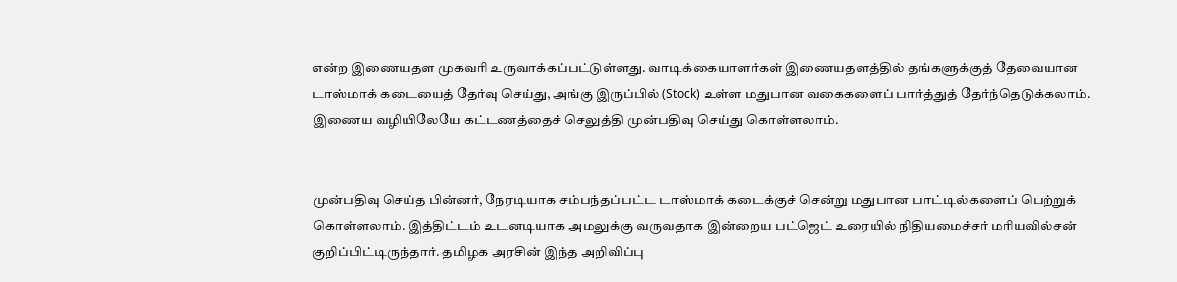என்ற இணையதள முகவரி உருவாக்கப்பட்டுள்ளது. வாடிக்கையாளர்கள் இணையதளத்தில் தங்களுக்குத் தேவையான டாஸ்மாக் கடையைத் தேர்வு செய்து, அங்கு இருப்பில் (Stock) உள்ள மதுபான வகைகளைப் பார்த்துத் தேர்ந்தெடுக்கலாம். இணைய வழியிலேயே கட்டணத்தைச் செலுத்தி முன்பதிவு செய்து கொள்ளலாம்.


முன்பதிவு செய்த பின்னர், நேரடியாக சம்பந்தப்பட்ட டாஸ்மாக் கடைக்குச் சென்று மதுபான பாட்டில்களைப் பெற்றுக் கொள்ளலாம். இத்திட்டம் உடனடியாக அமலுக்கு வருவதாக இன்றைய பட்ஜெட் உரையில் நிதியமைச்சர் மரியவில்சன் குறிப்பிட்டிருந்தார். தமிழக அரசின் இந்த அறிவிப்பு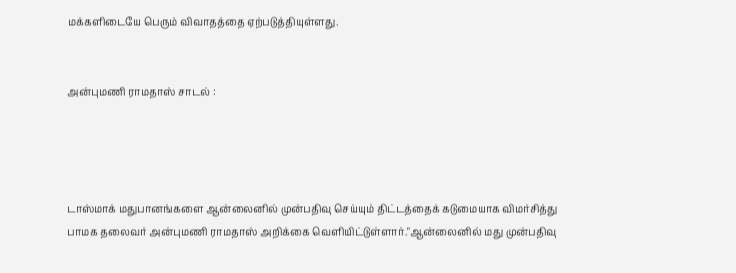மக்களிடையே பெரும் விவாதத்தை ஏற்படுத்தியுள்ளது.


அன்புமணி ராமதாஸ் சாடல் :




டாஸ்மாக் மதுபானங்களை ஆன்லைனில் முன்பதிவு செய்யும் திட்டத்தைக் கடுமையாக விமர்சித்து பாமக தலைவர் அன்புமணி ராமதாஸ் அறிக்கை வெளியிட்டுள்ளார்."ஆன்லைனில் மது முன்பதிவு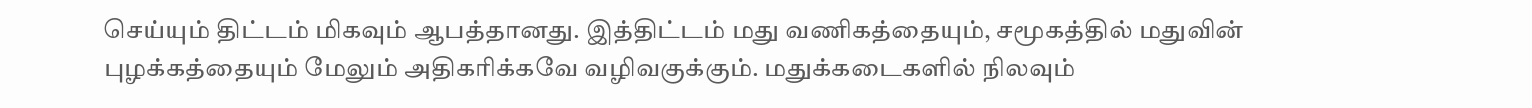செய்யும் திட்டம் மிகவும் ஆபத்தானது. இத்திட்டம் மது வணிகத்தையும், சமூகத்தில் மதுவின் புழக்கத்தையும் மேலும் அதிகரிக்கவே வழிவகுக்கும். மதுக்கடைகளில் நிலவும்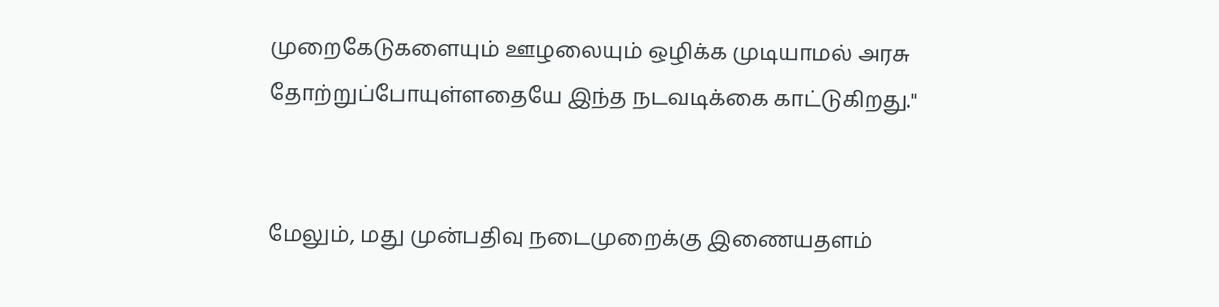முறைகேடுகளையும் ஊழலையும் ஒழிக்க முடியாமல் அரசு தோற்றுப்போயுள்ளதையே இந்த நடவடிக்கை காட்டுகிறது."


மேலும், மது முன்பதிவு நடைமுறைக்கு இணையதளம்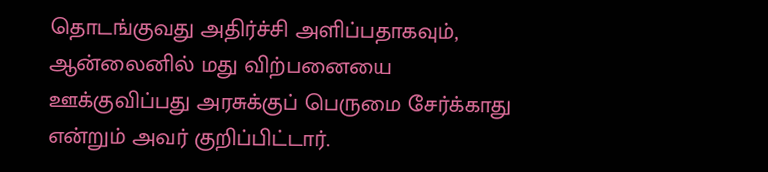தொடங்குவது அதிர்ச்சி அளிப்பதாகவும், ஆன்லைனில் மது விற்பனையை ஊக்குவிப்பது அரசுக்குப் பெருமை சேர்க்காது என்றும் அவர் குறிப்பிட்டார்.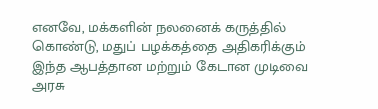எனவே, மக்களின் நலனைக் கருத்தில் கொண்டு, மதுப் பழக்கத்தை அதிகரிக்கும் இந்த ஆபத்தான மற்றும் கேடான முடிவை அரசு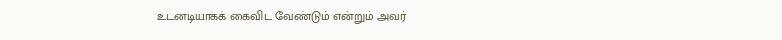உடனடியாகக் கைவிட வேண்டும் என்றும் அவர்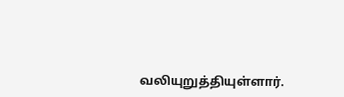வலியுறுத்தியுள்ளார்.